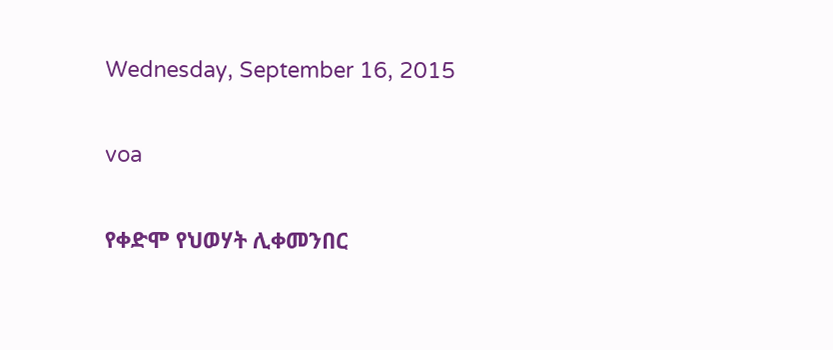Wednesday, September 16, 2015

voa

የቀድሞ የህወሃት ሊቀመንበር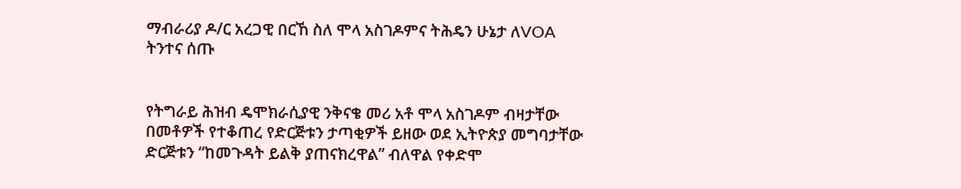ማብራሪያ ዶ/ር አረጋዊ በርኸ ስለ ሞላ አስገዶምና ትሕዴን ሁኔታ ለVOA ትንተና ሰጡ


የትግራይ ሕዝብ ዴሞክራሲያዊ ንቅናቄ መሪ አቶ ሞላ አስገዶም ብዛታቸው በመቶዎች የተቆጠረ የድርጅቱን ታጣቂዎች ይዘው ወደ ኢትዮጵያ መግባታቸው ድርጅቱን “ከመጉዳት ይልቅ ያጠናክረዋል” ብለዋል የቀድሞ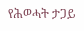የሕወሓት ታጋይ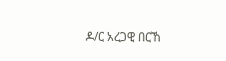ዶ/ር አረጋዊ በርኸ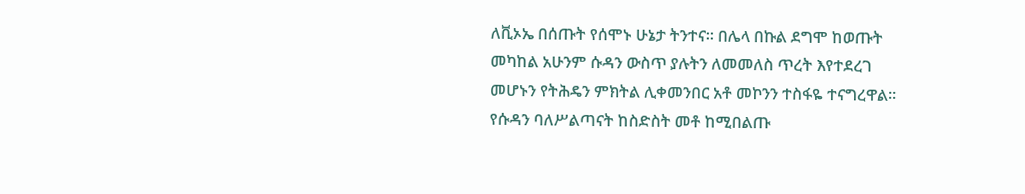ለቪኦኤ በሰጡት የሰሞኑ ሁኔታ ትንተና፡፡ በሌላ በኩል ደግሞ ከወጡት መካከል አሁንም ሱዳን ውስጥ ያሉትን ለመመለስ ጥረት እየተደረገ መሆኑን የትሕዴን ምክትል ሊቀመንበር አቶ መኮንን ተስፋዬ ተናግረዋል፡፡ የሱዳን ባለሥልጣናት ከስድስት መቶ ከሚበልጡ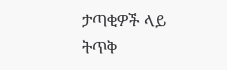ታጣቂዎች ላይ ትጥቅ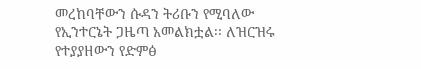መረከባቸውን ሱዳን ትሪቡን የሚባለው የኢንተርኔት ጋዜጣ አመልክቷል፡፡ ለዝርዝሩ የተያያዘውን የድምፅ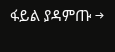ፋይል ያዳምጡ →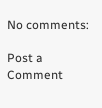No comments:

Post a Comment